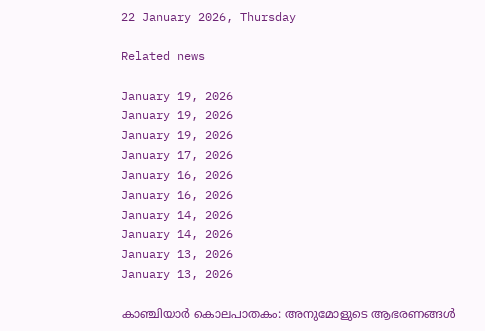22 January 2026, Thursday

Related news

January 19, 2026
January 19, 2026
January 19, 2026
January 17, 2026
January 16, 2026
January 16, 2026
January 14, 2026
January 14, 2026
January 13, 2026
January 13, 2026

കാഞ്ചിയാര്‍ കൊലപാതകം: അനുമോളുടെ ആഭരണങ്ങള്‍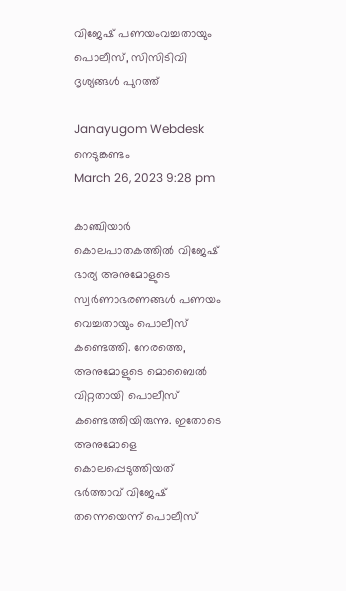വിജേഷ് പണയംവച്ചതായും പൊലീസ്, സിസിടിവി ദൃശ്യങ്ങള്‍ പുറത്ത്

Janayugom Webdesk
നെടുങ്കണ്ടം
March 26, 2023 9:28 pm

കാഞ്ചിയാര്‍ കൊലപാതകത്തില്‍ വിജേഷ് ഭാര്യ അനുമോളുടെ സ്വര്‍ണാഭരണങ്ങള്‍ പണയം വെച്ചതായും പൊലീസ് കണ്ടെത്തി. നേരത്തെ, അനുമോളുടെ മൊബൈല്‍ വിറ്റതായി പൊലീസ് കണ്ടെത്തിയിരുന്നു. ഇതോടെ അനുമോളെ കൊലപ്പെടുത്തിയത് ഭര്‍ത്താവ് വിജേഷ് തന്നെയെന്ന് പൊലീസ്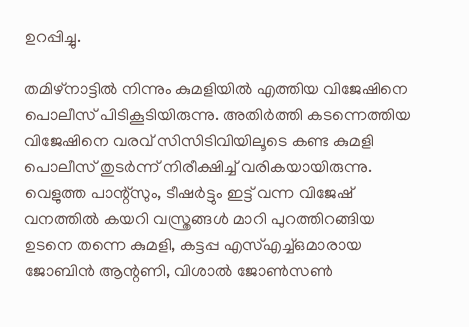ഉറപ്പിച്ചു.

തമിഴ്‌നാട്ടില്‍ നിന്നും കുമളിയില്‍ എത്തിയ വിജേഷിനെ പൊലീസ് പിടികൂടിയിരുന്നു. അതിര്‍ത്തി കടന്നെത്തിയ വിജേഷിനെ വരവ് സിസിടിവിയിലൂടെ കണ്ട കുമളി പൊലീസ് തുടര്‍ന്ന് നിരീക്ഷിച്ച് വരികയായിരുന്നു. വെളുത്ത പാന്റ്‌സും, ടീഷര്‍ട്ടും ഇട്ട് വന്ന വിജേഷ് വനത്തില്‍ കയറി വസ്ത്രങ്ങള്‍ മാറി പുറത്തിറങ്ങിയ ഉടനെ തന്നെ കുമളി, കട്ടപ്പ എസ്എച്ച്ഒമാരായ ജോബിന്‍ ആന്റണി, വിശാല്‍ ജോണ്‍സണ്‍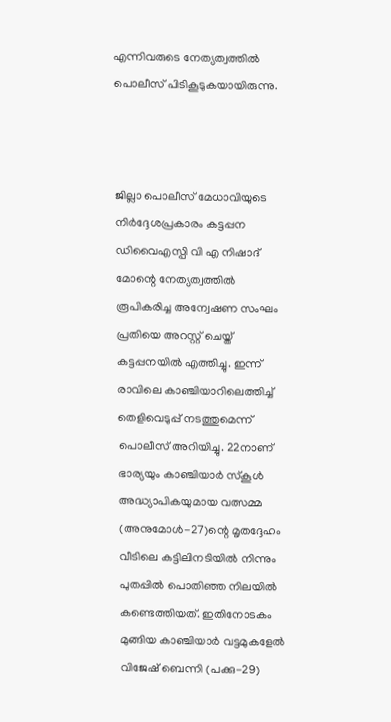എന്നിവരുടെ നേത്യത്വത്തില്‍ പൊലീസ് പിടികൂടുകയായിരുന്നു.



ജില്ലാ പൊലീസ് മേധാവിയുടെ നിര്‍ദ്ദേശപ്രകാരം കട്ടപ്പന ഡിവൈഎസ്പി വി എ നിഷാദ് മോന്റെ നേത്യത്വത്തില്‍ രൂപികരിച്ച അന്വേഷണ സംഘം പ്രതിയെ അറസ്റ്റ് ചെയ്ത് കട്ടപ്പനയില്‍ എത്തിച്ചു. ഇന്ന് രാവിലെ കാഞ്ചിയാറിലെത്തിച്ച് തെളിവെടുപ്പ് നടത്തുമെന്ന് പൊലീസ് അറിയിച്ചു. 22നാണ് ഭാര്യയും കാഞ്ചിയാര്‍ സ്‌കൂള്‍ അദ്ധ്യാപികയുമായ വത്സമ്മ (അനുമോള്‍-27)ന്റെ മൃതദ്ദേഹം വീടിലെ കട്ടിലിനടിയില്‍ നിന്നും പുതപ്പില്‍ പൊതിഞ്ഞ നിലയില്‍ കണ്ടെത്തിയത്. ഇതിനോടകം മുങ്ങിയ കാഞ്ചിയാര്‍ വട്ടമുകളേല്‍ വിജേഷ് ബെന്നി (പക്കു-29)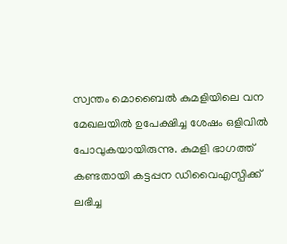സ്വന്തം മൊബൈല്‍ കുമളിയിലെ വന മേഖലയില്‍ ഉപേക്ഷിച്ച ശേഷം ഒളിവില്‍ പോവുകയായിരുന്നു. കുമളി ഭാഗത്ത് കണ്ടതായി കട്ടപ്പന ഡിവൈഎസ്പിക്ക് ലഭിച്ച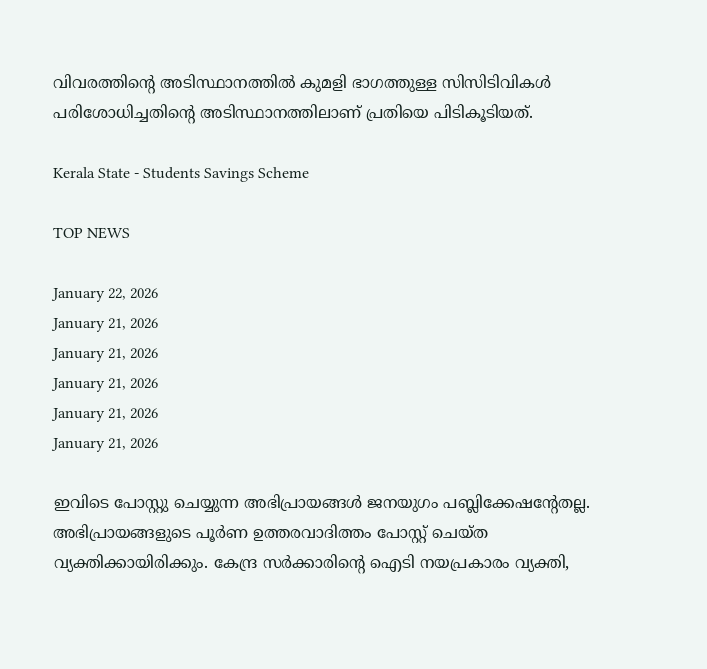വിവരത്തിന്റെ അടിസ്ഥാനത്തില്‍ കുമളി ഭാഗത്തുള്ള സിസിടിവികള്‍ പരിശോധിച്ചതിന്റെ അടിസ്ഥാനത്തിലാണ് പ്രതിയെ പിടികൂടിയത്.

Kerala State - Students Savings Scheme

TOP NEWS

January 22, 2026
January 21, 2026
January 21, 2026
January 21, 2026
January 21, 2026
January 21, 2026

ഇവിടെ പോസ്റ്റു ചെയ്യുന്ന അഭിപ്രായങ്ങള്‍ ജനയുഗം പബ്ലിക്കേഷന്റേതല്ല. അഭിപ്രായങ്ങളുടെ പൂര്‍ണ ഉത്തരവാദിത്തം പോസ്റ്റ് ചെയ്ത വ്യക്തിക്കായിരിക്കും. കേന്ദ്ര സര്‍ക്കാരിന്റെ ഐടി നയപ്രകാരം വ്യക്തി,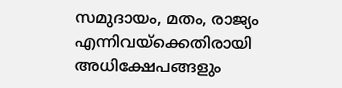സമുദായം, മതം, രാജ്യം എന്നിവയ്‌ക്കെതിരായി അധിക്ഷേപങ്ങളും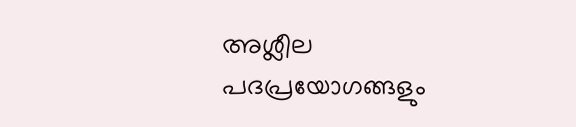അശ്ലീല പദപ്രയോഗങ്ങളും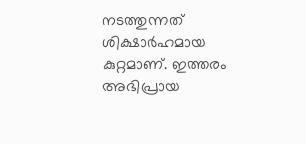നടത്തുന്നത് ശിക്ഷാര്‍ഹമായ കുറ്റമാണ്. ഇത്തരം അഭിപ്രായ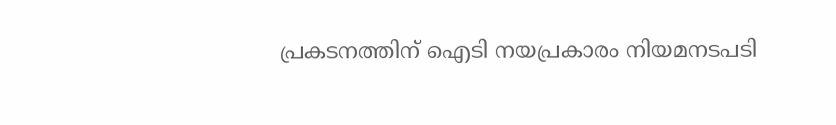പ്രകടനത്തിന് ഐടി നയപ്രകാരം നിയമനടപടി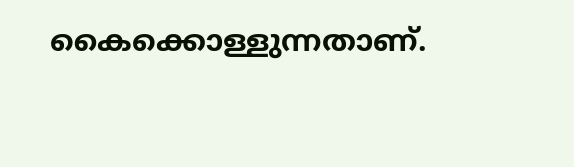കൈക്കൊള്ളുന്നതാണ്.